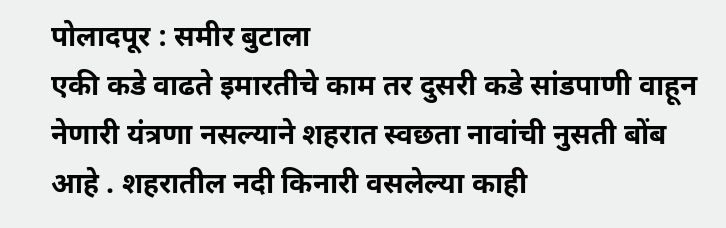पोलादपूर : समीर बुटाला
एकी कडे वाढते इमारतीचे काम तर दुसरी कडे सांडपाणी वाहून नेणारी यंत्रणा नसल्याने शहरात स्वछता नावांची नुसती बोंब आहे . शहरातील नदी किनारी वसलेल्या काही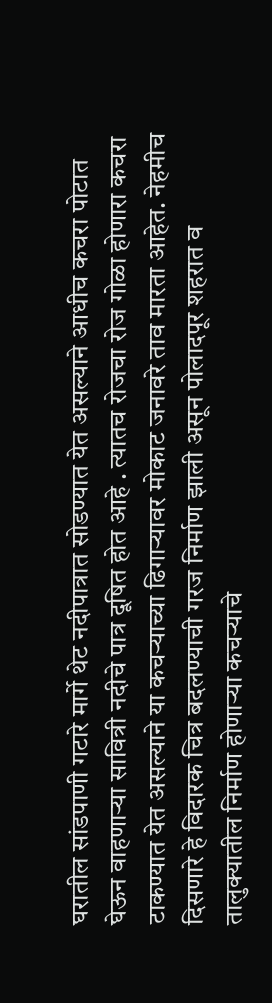घरातील सांडपाणी गटारे मार्गे थेट नदीपात्रात सोडण्यात येत असल्याने आधीच कचरा पोटात घेऊन वाहणाऱ्या सावित्री नदीचे पात्र दूषित होत आहे . त्यातच रोजचा रोज गोळा होणारा कचरा टाकण्यात येत असल्याने या कचऱ्याच्या ढिगाऱ्यावर मोकाट जनावरे ताव मारता आहेत. नेहमीच दिसणारे हे विदारक चित्र बदलण्याची गरज निर्माण झाली असून पोलादपूर शहरात व तालुक्यातील निर्माण होणाऱ्या कचऱ्याचे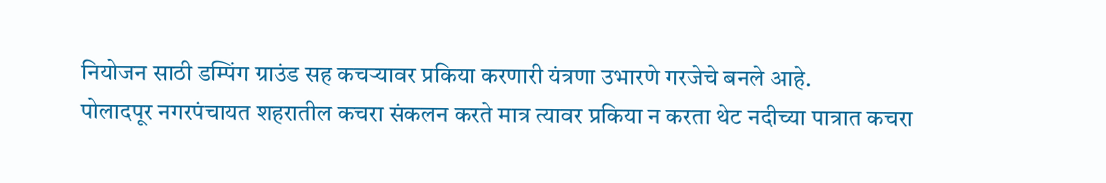नियोजन साठी डम्पिंग ग्राउंड सह कचऱ्यावर प्रकिया करणारी यंत्रणा उभारणे गरजेचे बनले आहे.
पोलादपूर नगरपंचायत शहरातील कचरा संकलन करते मात्र त्यावर प्रकिया न करता थेट नदीच्या पात्रात कचरा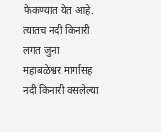फेकण्यात येत आहे. त्यातच नदी किनारी लगत जुना महाबळेश्वर मार्गासह नदी किनारी वसलेल्या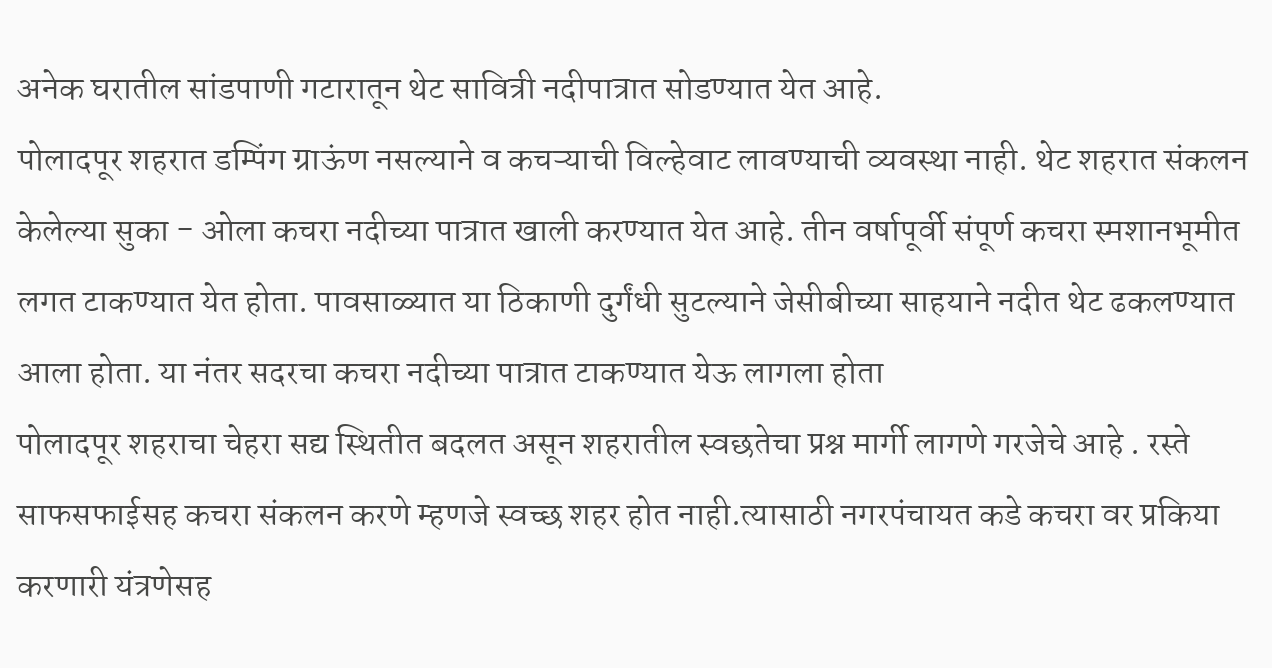अनेक घरातील सांडपाणी गटारातून थेट सावित्री नदीपात्रात सोडण्यात येत आहे.
पोलादपूर शहरात डम्पिंग ग्राऊंण नसल्याने व कचऱ्याची विल्हेवाट लावण्याची व्यवस्था नाही. थेट शहरात संकलन केलेल्या सुका - ओला कचरा नदीच्या पात्रात खाली करण्यात येत आहे. तीन वर्षापूर्वी संपूर्ण कचरा स्मशानभूमीत लगत टाकण्यात येत होता. पावसाळ्यात या ठिकाणी दुर्गंधी सुटल्याने जेसीबीच्या साहयाने नदीत थेट ढकलण्यात आला होता. या नंतर सदरचा कचरा नदीच्या पात्रात टाकण्यात येऊ लागला होता
पोलादपूर शहराचा चेहरा सद्य स्थितीत बदलत असून शहरातील स्वछतेचा प्रश्न मार्गी लागणे गरजेचे आहे . रस्ते साफसफाईसह कचरा संकलन करणे म्हणजे स्वच्छ शहर होत नाही.त्यासाठी नगरपंचायत कडे कचरा वर प्रकिया करणारी यंत्रणेसह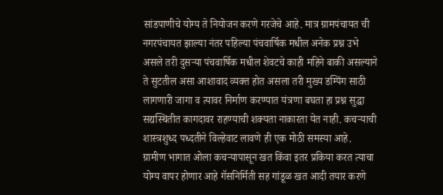सांडपाणीचे योग्य ते नियोजन करणे गरजेचे आहे. मात्र ग्रामपंचायत ची नगरपंचायत झाल्या नंतर पहिल्या पंचवार्षिक मधील अनेक प्रश्न उभे असले तरी दुसऱ्या पंचवार्षिक मधील शेवटचे काही महिने बाकी असल्याने ते सुटतील असा आशावाद व्यक्त होत असला तरी मुख्य डम्पिंग साठी लागणारी जागा व त्यावर निर्माण करण्यात यंत्रणा बघता हा प्रश्न सुद्धा सद्यस्थितीत कागदावर राहण्याची शक्यता नाकारता येत नाही. कचऱ्याची शास्त्रशुध्द पध्दतीने विल्हेवाट लावणे ही एक मोठी समस्या आहे.
ग्रामीण भागात ओला कचऱ्यापासून खत किंवा इतर प्रकिया करत त्याचा योग्य वापर होणार आहे गॅसनिर्मिती सह गांडूळ खत आदी तयार करणे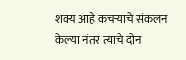शक्य आहे कचऱ्याचे संकलन केल्या नंतर त्याचे दोन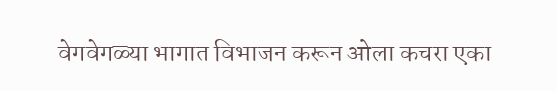वेगवेगळ्या भागात विभाजन करून ओला कचरा एका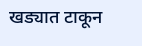खड्यात टाकून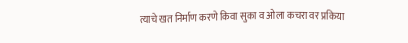त्याचे खत निर्माण करणे किवा सुका व ओला कचरा वर प्रकिया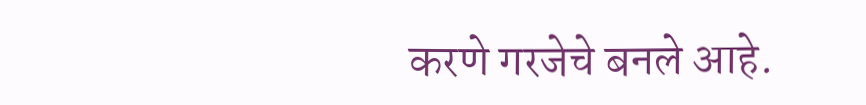करणे गरजेचे बनले आहे.